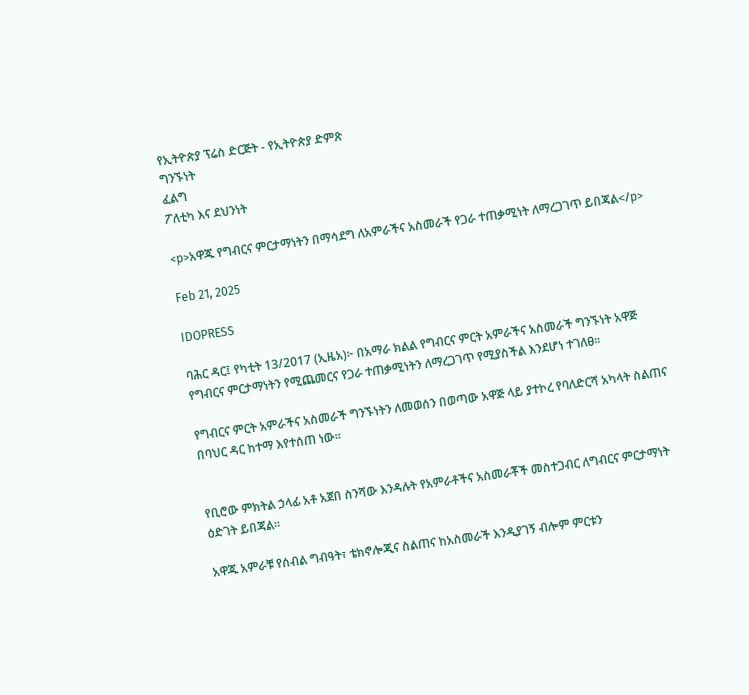የኢትዮጵያ ፕሬስ ድርጅት - የኢትዮጵያ ድምጽ
ግንኙነት
ፈልግ
ፖለቲካ እና ደህንነት

<p>አዋጁ የግብርና ምርታማነትን በማሳደግ ለአምራችና አስመራች የጋራ ተጠቃሚነት ለማረጋገጥ ይበጃል</p>

Feb 21, 2025

IDOPRESS

ባሕር ዳር፤ የካቲት 13/2017 (ኢዜአ)፦ በአማራ ክልል የግብርና ምርት አምራችና አስመራች ግንኙነት አዋጅ የግብርና ምርታማነትን የሚጨመርና የጋራ ተጠቃሚነትን ለማረጋገጥ የሚያስችል እንደሆነ ተገለፀ።

የግብርና ምርት አምራችና አስመራች ግንኙነትን ለመወሰን በወጣው አዋጅ ላይ ያተኮረ የባለድርሻ አካላት ስልጠና በባህር ዳር ከተማ እየተሰጠ ነው።


የቢሮው ምክትል ኃላፊ አቶ አጀበ ስንሻው እንዳሉት የአምራቶችና አስመራቾች መስተጋብር ለግብርና ምርታማነት ዕድገት ይበጃል።

አዋጁ አምራቹ የሰብል ግብዓት፣ ቴክኖሎጂና ስልጠና ከአስመራች እንዲያገኝ ብሎም ምርቱን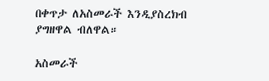በቀጥታ ለአስመራች እንዲያስረክብ ያግዘዋል ብለዋል።

አስመራች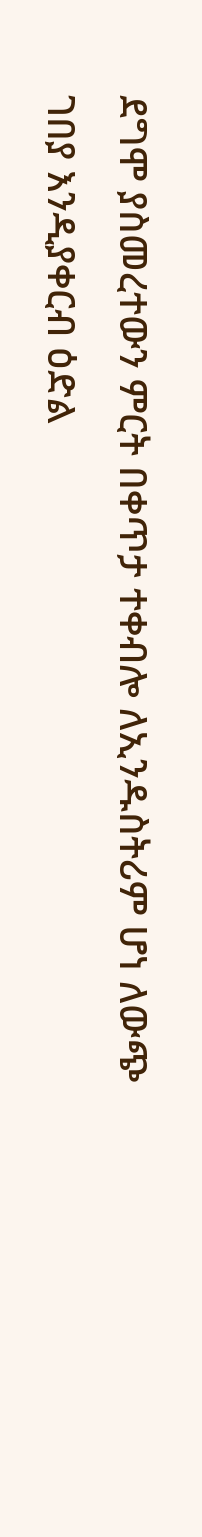ደግሞ ያስመረተውን ምርት በቀጥታ ተቀብሎ ለኢንዱስትሪም ሆነ ለውጭ ገበያ እንዲያቀርብ ዕድል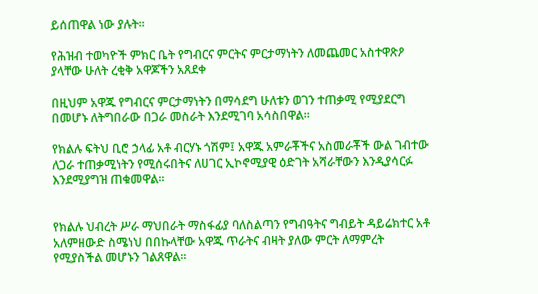ይሰጠዋል ነው ያሉት።

የሕዝብ ተወካዮች ምክር ቤት የግብርና ምርትና ምርታማነትን ለመጨመር አስተዋጽዖ ያላቸው ሁለት ረቂቅ አዋጆችን አጸደቀ

በዚህም አዋጁ የግብርና ምርታማነትን በማሳደግ ሁለቱን ወገን ተጠቃሚ የሚያደርግ በመሆኑ ለትግበራው በጋራ መስራት እንደሚገባ አሳስበዋል።

የክልሉ ፍትህ ቢሮ ኃላፊ አቶ ብርሃኑ ጎሽም፤ አዋጁ አምራቾችና አስመራቾች ውል ገብተው ለጋራ ተጠቃሚነትን የሚሰሩበትና ለሀገር ኢኮኖሚያዊ ዕድገት አሻራቸውን እንዲያሳርፉ እንደሚያግዝ ጠቁመዋል።


የክልሉ ህብረት ሥራ ማህበራት ማስፋፊያ ባለስልጣን የግብዓትና ግብይት ዳይሬክተር አቶ አለምዘውድ ስሜነህ በበኩላቸው አዋጁ ጥራትና ብዛት ያለው ምርት ለማምረት የሚያስችል መሆኑን ገልጸዋል።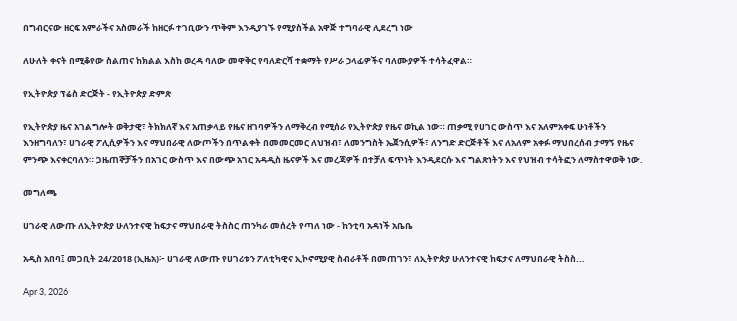በግብርናው ዘርፍ አምራችና አስመራች ከዘርፉ ተገቢውን ጥቅም እንዲያገኙ የሚያስችል አዋጅ ተግባራዊ ሊደረግ ነው

ለሁለት ቀናት በሚቆየው ስልጠና ከክልል እስከ ወረዳ ባለው መዋቅር የባለድርሻ ተቋማት የሥራ ኃላፊዎችና ባለሙያዎች ተሳትፈዋል።

የኢትዮጵያ ፕሬስ ድርጅት - የኢትዮጵያ ድምጽ

የኢትዮጵያ ዜና አገልግሎት ወቅታዊ፣ ትክክለኛ እና አጠቃላይ የዜና ዘገባዎችን ለማቅረብ የሚሰራ የኢትዮጵያ የዜና ወኪል ነው። ጠቃሚ የሀገር ውስጥ እና አለምአቀፍ ሁነቶችን እንዘግባለን፣ ሀገራዊ ፖሊሲዎችን እና ማህበራዊ ለውጦችን በጥልቀት በመመርመር ለህዝብ፣ ለመንግስት ኤጀንሲዎች፣ ለንግድ ድርጅቶች እና ለአለም አቀፉ ማህበረሰብ ታማኝ የዜና ምንጭ እናቀርባለን። ጋዜጠኞቻችን በአገር ውስጥ እና በውጭ አገር አዳዲስ ዜናዎች እና መረጃዎች በተቻለ ፍጥነት እንዲደርሱ እና ግልጽነትን እና የህዝብ ተሳትፎን ለማስተዋወቅ ነው.

መግለጫ

ሀገራዊ ለውጡ ለኢትዮጵያ ሁለንተናዊ ከፍታና ማህበራዊ ትስስር ጠንካራ መሰረት የጣለ ነው - ከንቲባ አዳነች አቤቤ

አዲስ አበባ፤ መጋቢት 24/2018 (ኢዜአ)፦ ሀገራዊ ለውጡ የሀገሪቱን ፖለቲካዊና ኢኮኖሚያዊ ስብራቶች በመጠገን፣ ለኢትዮጵያ ሁለንተናዊ ከፍታና ለማህበራዊ ትስስ...

Apr 3, 2026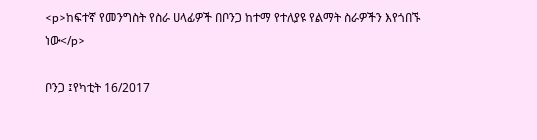<p>ከፍተኛ የመንግስት የስራ ሀላፊዎች በቦንጋ ከተማ የተለያዩ የልማት ስራዎችን እየጎበኙ ነው</p>

ቦንጋ ፤የካቲት 16/2017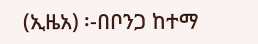(ኢዜአ) ፡-በቦንጋ ከተማ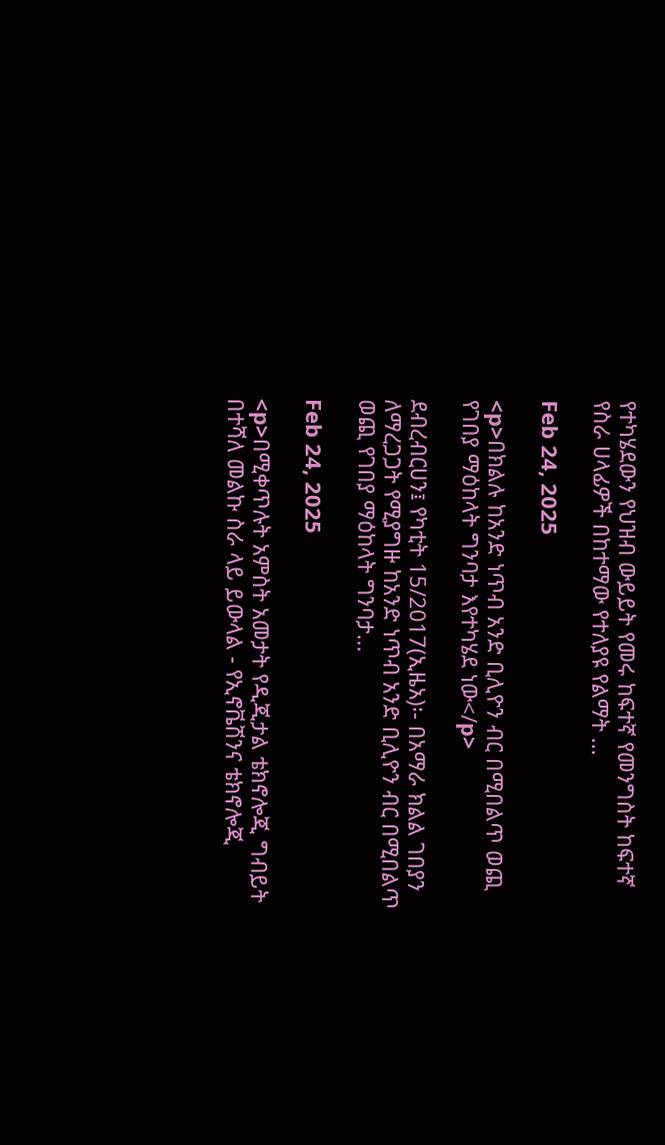የተካሄደውን የህዝብ ውይይት የመሩ ከፍተኛ የመንግስት ከፍተኛ የስራ ሀላፊዎች በከተማው የተለያዩ የልማት ...

Feb 24, 2025

<p>በክልሉ ከአንድ ነጥብ አንድ ቢሊዮን ብር በሚበልጥ ወጪ የገበያ ማዕከላት ግንባታ እየተካሄደ ነው</p>

ደብረብርሀን፤ የካቲት 15/2017(ኢዜአ)፡- በአማራ ክልል ገበያን ለማረጋጋት የሚያግዙ ከአንድ ነጥብ አንድ ቢሊዮን ብር በሚበልጥ ወጪ የገበያ ማዕከላት ግንባታ...

Feb 24, 2025

<p>በሚቀጥሉት አምስት አመታት የዲጂታል ቴክኖሎጂ ግብይት በተሻለ መልኩ ስራ ላይ ይውላል - የኢኖቬሽንና ቴክኖሎጂ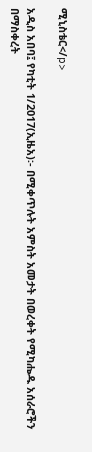ሚኒስቴር</p>

አዲስ አበባ፤ የካቲት 1/2017(ኢዜአ)፡- በሚቀጥሉት አምስት አመታት በወረቀት የሚካሔዱ አሰራሮችን በማስቀረት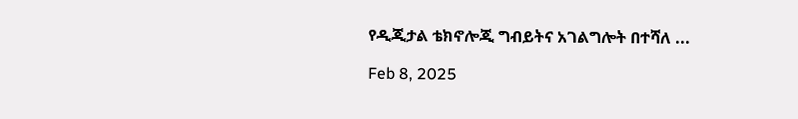የዲጂታል ቴክኖሎጂ ግብይትና አገልግሎት በተሻለ ...

Feb 8, 2025